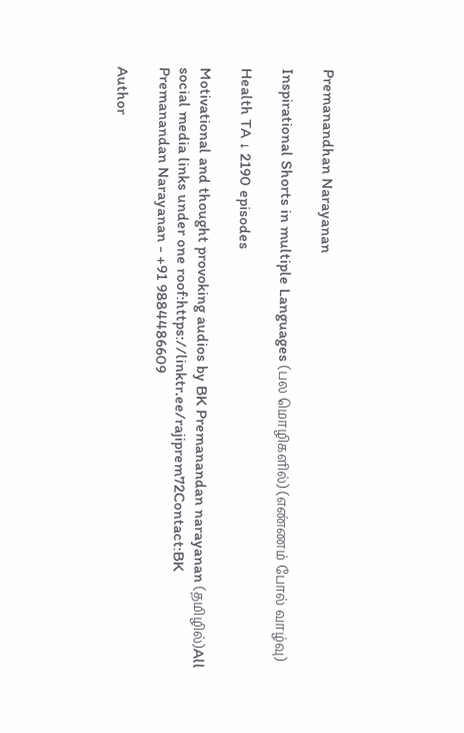Premanandhan Narayanan

Inspirational Shorts in multiple Languages (பல மொழிகளில்) (எண்ணம் போல் வாழ்வு)

Health TA ↓ 2190 episodes

Motivational and thought provoking audios by BK Premanandan narayanan (தமிழில்)All social media links under one roof:https://linktr.ee/rajiprem72Contact:BK Premanandan Narayanan - +91 9884486609

Author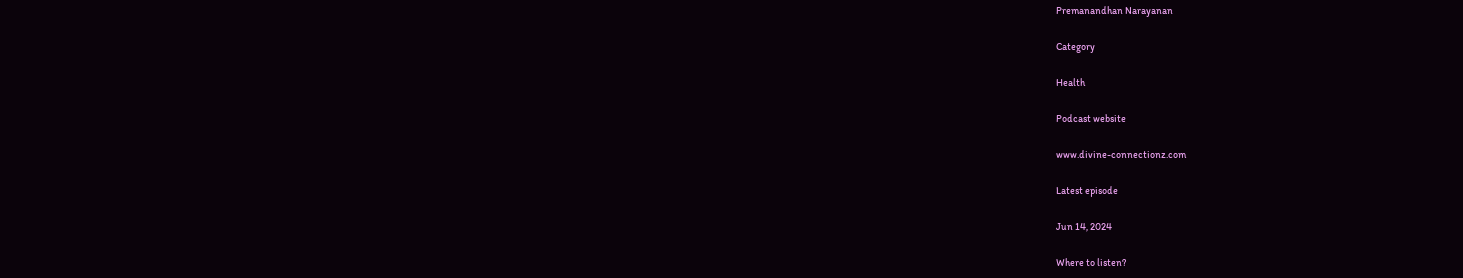Premanandhan Narayanan

Category

Health

Podcast website

www.divine-connectionz.com

Latest episode

Jun 14, 2024

Where to listen?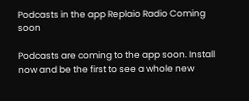Podcasts in the app Replaio Radio Coming soon

Podcasts are coming to the app soon. Install now and be the first to see a whole new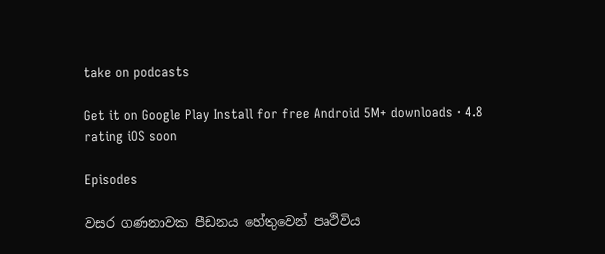take on podcasts

Get it on Google Play Install for free Android 5M+ downloads · 4.8 rating iOS soon

Episodes

වසර ගණනාවක පීඩනය හේතුවෙන් පෘථිවිය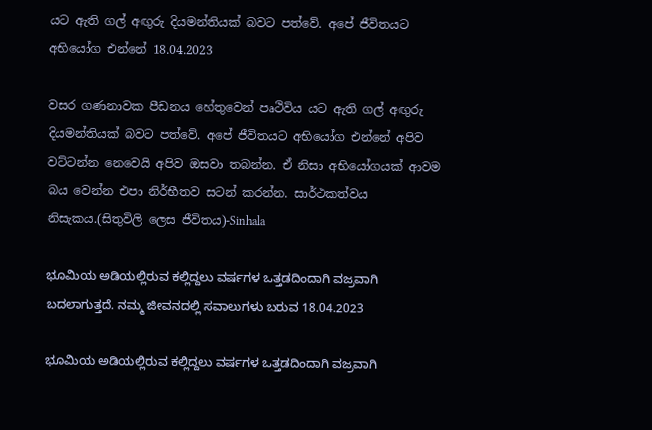යට ඇති ගල් අඟුරු දියමන්තියක් බවට පත්වේ. අපේ ජීවිතයට අභියෝග එන්නේ 18.04.2023

වසර ගණනාවක පීඩනය හේතුවෙන් පෘථිවිය යට ඇති ගල් අඟුරු දියමන්තියක් බවට පත්වේ. අපේ ජීවිතයට අභියෝග එන්නේ අපිව වට්ටන්න නෙවෙයි අපිව ඔසවා තබන්න. ඒ නිසා අභියෝගයක් ආවම බය වෙන්න එපා නිර්භීතව සටන් කරන්න. සාර්ථකත්වය නිසැකය.(සිතුවිලි ලෙස ජීවිතය)-Sinhala

ಭೂಮಿಯ ಅಡಿಯಲ್ಲಿರುವ ಕಲ್ಲಿದ್ದಲು ವರ್ಷಗಳ ಒತ್ತಡದಿಂದಾಗಿ ವಜ್ರವಾಗಿ ಬದಲಾಗುತ್ತದೆ. ನಮ್ಮ ಜೀವನದಲ್ಲಿ ಸವಾಲುಗಳು ಬರುವ 18.04.2023

ಭೂಮಿಯ ಅಡಿಯಲ್ಲಿರುವ ಕಲ್ಲಿದ್ದಲು ವರ್ಷಗಳ ಒತ್ತಡದಿಂದಾಗಿ ವಜ್ರವಾಗಿ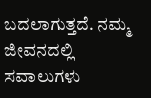ಬದಲಾಗುತ್ತದೆ. ನಮ್ಮ ಜೀವನದಲ್ಲಿ ಸವಾಲುಗಳು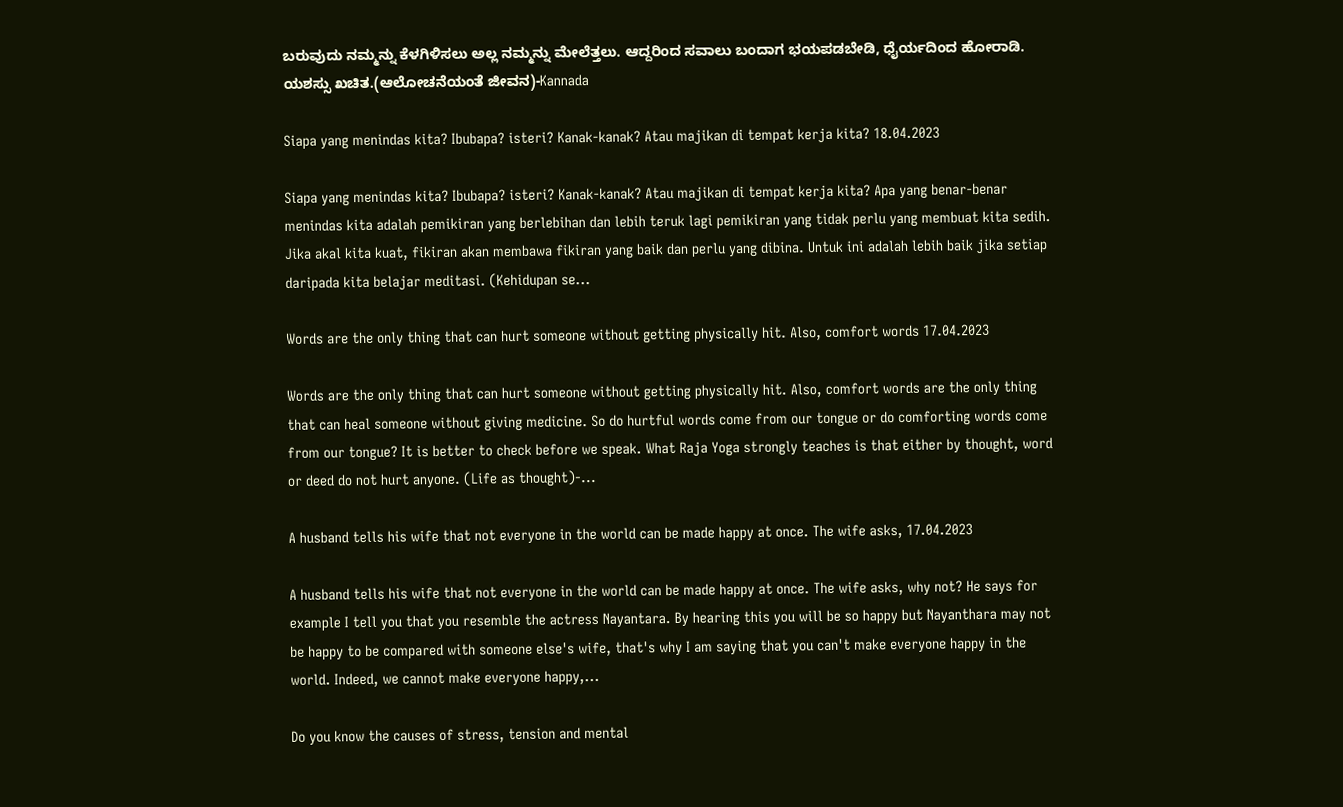ಬರುವುದು ನಮ್ಮನ್ನು ಕೆಳಗಿಳಿಸಲು ಅಲ್ಲ ನಮ್ಮನ್ನು ಮೇಲೆತ್ತಲು. ಆದ್ದರಿಂದ ಸವಾಲು ಬಂದಾಗ ಭಯಪಡಬೇಡಿ, ಧೈರ್ಯದಿಂದ ಹೋರಾಡಿ. ಯಶಸ್ಸು ಖಚಿತ.(ಆಲೋಚನೆಯಂತೆ ಜೀವನ)-Kannada

Siapa yang menindas kita? Ibubapa? isteri? Kanak-kanak? Atau majikan di tempat kerja kita? 18.04.2023

Siapa yang menindas kita? Ibubapa? isteri? Kanak-kanak? Atau majikan di tempat kerja kita? Apa yang benar-benar menindas kita adalah pemikiran yang berlebihan dan lebih teruk lagi pemikiran yang tidak perlu yang membuat kita sedih. Jika akal kita kuat, fikiran akan membawa fikiran yang baik dan perlu yang dibina. Untuk ini adalah lebih baik jika setiap daripada kita belajar meditasi. (Kehidupan se...

Words are the only thing that can hurt someone without getting physically hit. Also, comfort words 17.04.2023

Words are the only thing that can hurt someone without getting physically hit. Also, comfort words are the only thing that can heal someone without giving medicine. So do hurtful words come from our tongue or do comforting words come from our tongue? It is better to check before we speak. What Raja Yoga strongly teaches is that either by thought, word or deed do not hurt anyone. (Life as thought)-...

A husband tells his wife that not everyone in the world can be made happy at once. The wife asks, 17.04.2023

A husband tells his wife that not everyone in the world can be made happy at once. The wife asks, why not? He says for example I tell you that you resemble the actress Nayantara. By hearing this you will be so happy but Nayanthara may not be happy to be compared with someone else's wife, that's why I am saying that you can't make everyone happy in the world. Indeed, we cannot make everyone happy,...

Do you know the causes of stress, tension and mental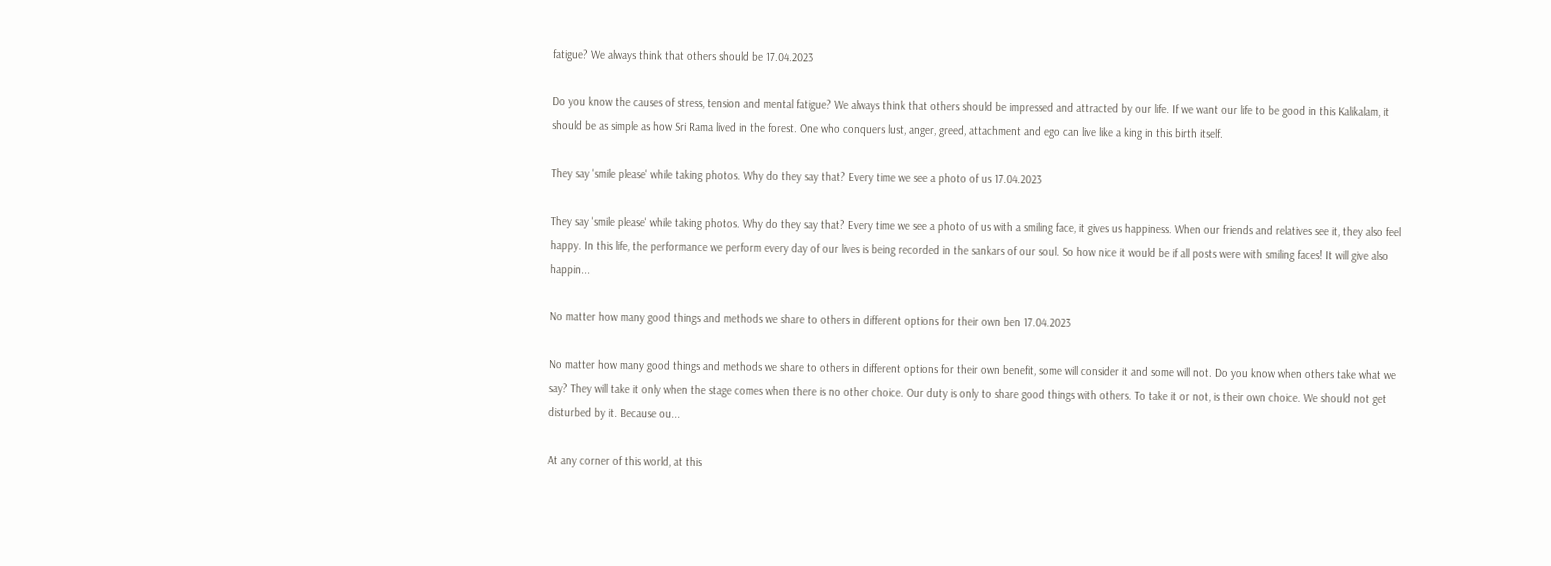fatigue? We always think that others should be 17.04.2023

Do you know the causes of stress, tension and mental fatigue? We always think that others should be impressed and attracted by our life. If we want our life to be good in this Kalikalam, it should be as simple as how Sri Rama lived in the forest. One who conquers lust, anger, greed, attachment and ego can live like a king in this birth itself.

They say 'smile please' while taking photos. Why do they say that? Every time we see a photo of us 17.04.2023

They say 'smile please' while taking photos. Why do they say that? Every time we see a photo of us with a smiling face, it gives us happiness. When our friends and relatives see it, they also feel happy. In this life, the performance we perform every day of our lives is being recorded in the sankars of our soul. So how nice it would be if all posts were with smiling faces! It will give also happin...

No matter how many good things and methods we share to others in different options for their own ben 17.04.2023

No matter how many good things and methods we share to others in different options for their own benefit, some will consider it and some will not. Do you know when others take what we say? They will take it only when the stage comes when there is no other choice. Our duty is only to share good things with others. To take it or not, is their own choice. We should not get disturbed by it. Because ou...

At any corner of this world, at this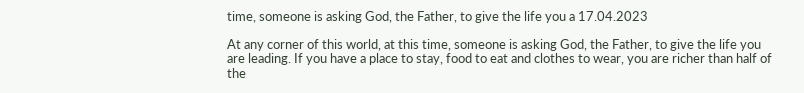time, someone is asking God, the Father, to give the life you a 17.04.2023

At any corner of this world, at this time, someone is asking God, the Father, to give the life you are leading. If you have a place to stay, food to eat and clothes to wear, you are richer than half of the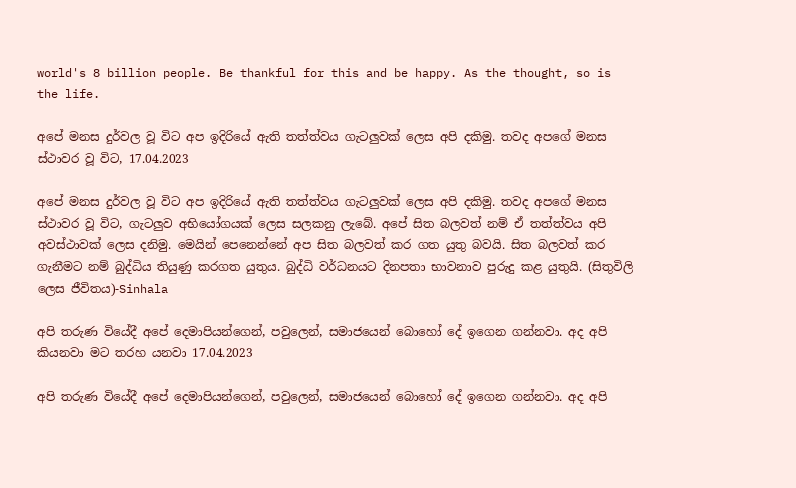world's 8 billion people. Be thankful for this and be happy. As the thought, so is the life.

අපේ මනස දුර්වල වූ විට අප ඉදිරියේ ඇති තත්ත්වය ගැටලුවක් ලෙස අපි දකිමු. තවද අපගේ මනස ස්ථාවර වූ විට, 17.04.2023

අපේ මනස දුර්වල වූ විට අප ඉදිරියේ ඇති තත්ත්වය ගැටලුවක් ලෙස අපි දකිමු. තවද අපගේ මනස ස්ථාවර වූ විට, ගැටලුව අභියෝගයක් ලෙස සලකනු ලැබේ. අපේ සිත බලවත් නම් ඒ තත්ත්වය අපි අවස්ථාවක් ලෙස දනිමු. මෙයින් පෙනෙන්නේ අප සිත බලවත් කර ගත යුතු බවයි. සිත බලවත් කර ගැනීමට නම් බුද්ධිය තියුණු කරගත යුතුය. බුද්ධි වර්ධනයට දිනපතා භාවනාව පුරුදු කළ යුතුයි. (සිතුවිලි ලෙස ජීවිතය)-Sinhala

අපි තරුණ වියේදී අපේ දෙමාපියන්ගෙන්, පවුලෙන්, සමාජයෙන් බොහෝ දේ ඉගෙන ගන්නවා. අද අපි කියනවා මට තරහ යනවා 17.04.2023

අපි තරුණ වියේදී අපේ දෙමාපියන්ගෙන්, පවුලෙන්, සමාජයෙන් බොහෝ දේ ඉගෙන ගන්නවා. අද අපි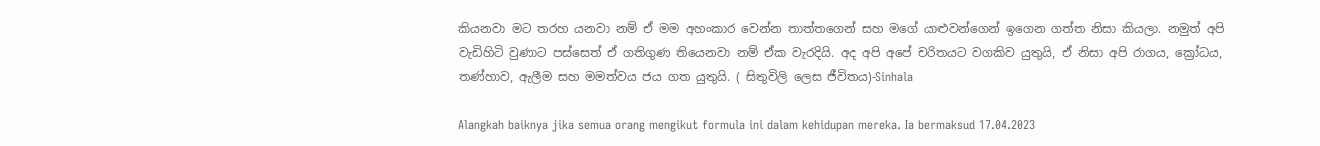කියනවා මට තරහ යනවා නම් ඒ මම අහංකාර වෙන්න තාත්තගෙන් සහ මගේ යාළුවන්ගෙන් ඉගෙන ගත්ත නිසා කියලා. නමුත් අපි වැඩිහිටි වුණාට පස්සෙත් ඒ ගතිගුණ තියෙනවා නම් ඒක වැරදියි. අද අපි අපේ චරිතයට වගකිව යුතුයි, ඒ නිසා අපි රාගය, ක්‍රෝධය, තණ්හාව, ඇලීම සහ මමත්වය ජය ගත යුතුයි. ( සිතුවිලි ලෙස ජීවිතය)-Sinhala

Alangkah baiknya jika semua orang mengikut formula ini dalam kehidupan mereka. Ia bermaksud 17.04.2023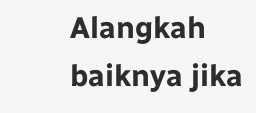Alangkah baiknya jika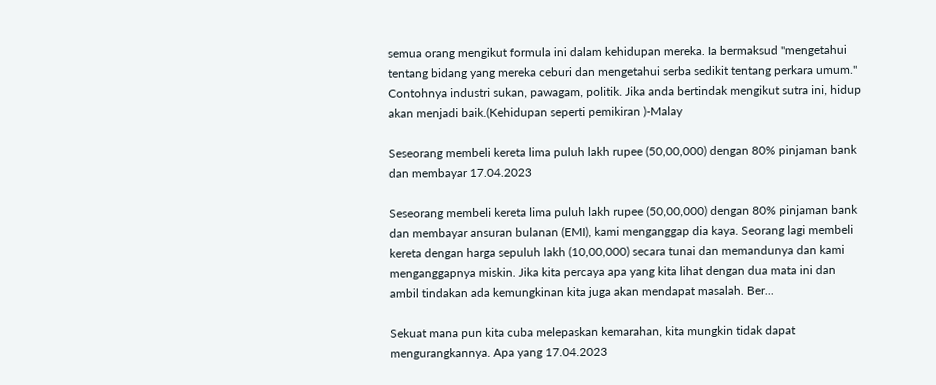semua orang mengikut formula ini dalam kehidupan mereka. Ia bermaksud "mengetahui tentang bidang yang mereka ceburi dan mengetahui serba sedikit tentang perkara umum." Contohnya industri sukan, pawagam, politik. Jika anda bertindak mengikut sutra ini, hidup akan menjadi baik.(Kehidupan seperti pemikiran )-Malay

Seseorang membeli kereta lima puluh lakh rupee (50,00,000) dengan 80% pinjaman bank dan membayar 17.04.2023

Seseorang membeli kereta lima puluh lakh rupee (50,00,000) dengan 80% pinjaman bank dan membayar ansuran bulanan (EMI), kami menganggap dia kaya. Seorang lagi membeli kereta dengan harga sepuluh lakh (10,00,000) secara tunai dan memandunya dan kami menganggapnya miskin. Jika kita percaya apa yang kita lihat dengan dua mata ini dan ambil tindakan ada kemungkinan kita juga akan mendapat masalah. Ber...

Sekuat mana pun kita cuba melepaskan kemarahan, kita mungkin tidak dapat mengurangkannya. Apa yang 17.04.2023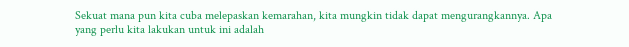Sekuat mana pun kita cuba melepaskan kemarahan, kita mungkin tidak dapat mengurangkannya. Apa yang perlu kita lakukan untuk ini adalah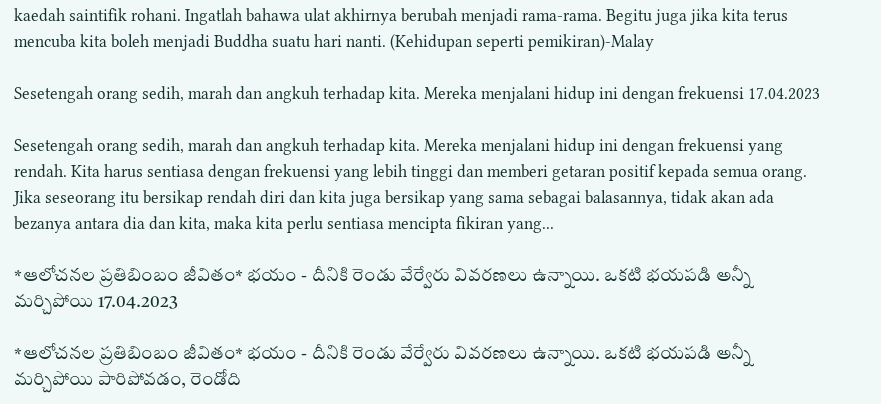kaedah saintifik rohani. Ingatlah bahawa ulat akhirnya berubah menjadi rama-rama. Begitu juga jika kita terus mencuba kita boleh menjadi Buddha suatu hari nanti. (Kehidupan seperti pemikiran)-Malay

Sesetengah orang sedih, marah dan angkuh terhadap kita. Mereka menjalani hidup ini dengan frekuensi 17.04.2023

Sesetengah orang sedih, marah dan angkuh terhadap kita. Mereka menjalani hidup ini dengan frekuensi yang rendah. Kita harus sentiasa dengan frekuensi yang lebih tinggi dan memberi getaran positif kepada semua orang. Jika seseorang itu bersikap rendah diri dan kita juga bersikap yang sama sebagai balasannya, tidak akan ada bezanya antara dia dan kita, maka kita perlu sentiasa mencipta fikiran yang...

*ఆలోచనల ప్రతిబింబం జీవితం* భయం - దీనికి రెండు వేర్వేరు వివరణలు ఉన్నాయి. ఒకటి భయపడి అన్నీ మర్చిపోయి 17.04.2023

*ఆలోచనల ప్రతిబింబం జీవితం* భయం - దీనికి రెండు వేర్వేరు వివరణలు ఉన్నాయి. ఒకటి భయపడి అన్నీ మర్చిపోయి పారిపోవడం, రెండోది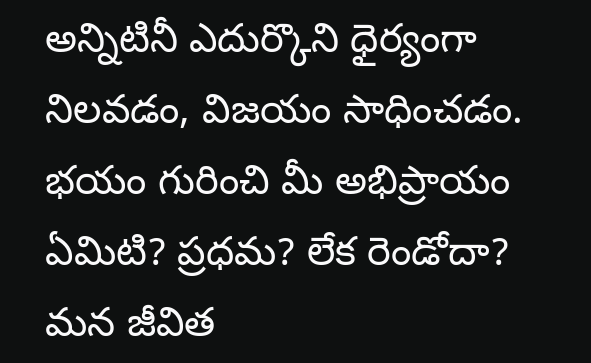అన్నిటినీ ఎదుర్కొని ధైర్యంగా నిలవడం, విజయం సాధించడం. భయం గురించి మీ అభిప్రాయం ఏమిటి? ప్రధమ? లేక రెండోదా? మన జీవిత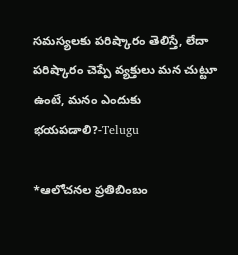సమస్యలకు పరిష్కారం తెలిస్తే, లేదా పరిష్కారం చెప్పే వ్యక్తులు మన చుట్టూ ఉంటే, మనం ఎందుకు భయపడాలి?-Telugu

*ఆలోచనల ప్రతిబింబం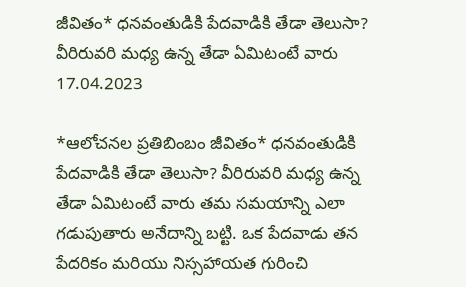జీవితం* ధనవంతుడికి పేదవాడికి తేడా తెలుసా? వీరిరువరి మధ్య ఉన్న తేడా ఏమిటంటే వారు 17.04.2023

*ఆలోచనల ప్రతిబింబం జీవితం* ధనవంతుడికి పేదవాడికి తేడా తెలుసా? వీరిరువరి మధ్య ఉన్న తేడా ఏమిటంటే వారు తమ సమయాన్ని ఎలా గడుపుతారు అనేదాన్ని బట్టి. ఒక పేదవాడు తన పేదరికం మరియు నిస్సహాయత గురించి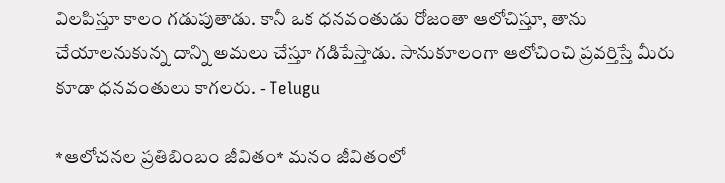విలపిస్తూ కాలం గడుపుతాడు. కానీ ఒక ధనవంతుడు రోజంతా ఆలోచిస్తూ, తాను చేయాలనుకున్న దాన్ని అమలు చేస్తూ గడిపేస్తాడు. సానుకూలంగా ఆలోచించి ప్రవర్తిస్తే మీరు కూడా ధనవంతులు కాగలరు. - Telugu

*ఆలోచనల ప్రతిబింబం జీవితం* మనం జీవితంలో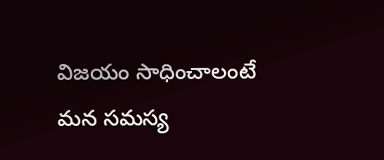విజయం సాధించాలంటే మన సమస్య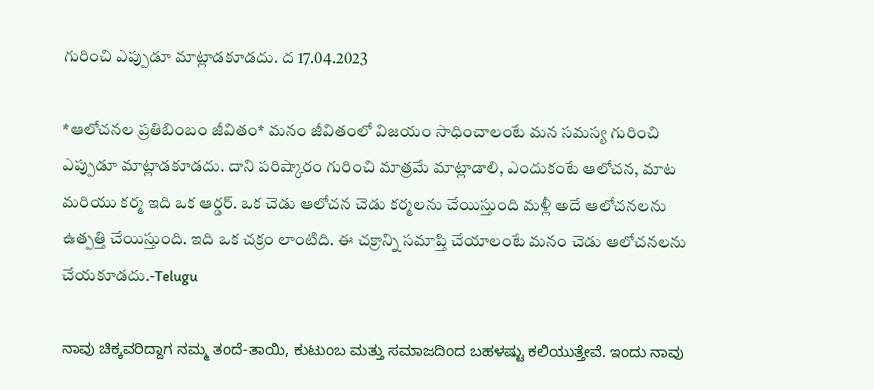గురించి ఎప్పుడూ మాట్లాడకూడదు. ద 17.04.2023

*ఆలోచనల ప్రతిబింబం జీవితం* మనం జీవితంలో విజయం సాధించాలంటే మన సమస్య గురించి ఎప్పుడూ మాట్లాడకూడదు. దాని పరిష్కారం గురించి మాత్రమే మాట్లాడాలి, ఎందుకంటే ఆలోచన, మాట మరియు కర్మ ఇది ఒక ఆర్డర్. ఒక చెడు ఆలోచన చెడు కర్మలను చేయిస్తుంది మళ్లీ అదే ఆలోచనలను ఉత్పత్తి చేయిస్తుంది. ఇది ఒక చక్రం లాంటిది. ఈ చక్రాన్ని సమాప్తి చేయాలంటే మనం చెడు ఆలోచనలను చేయకూడదు.-Telugu

ನಾವು ಚಿಕ್ಕವರಿದ್ದಾಗ ನಮ್ಮ ತಂದೆ-ತಾಯಿ, ಕುಟುಂಬ ಮತ್ತು ಸಮಾಜದಿಂದ ಬಹಳಷ್ಟು ಕಲಿಯುತ್ತೇವೆ. ಇಂದು ನಾವು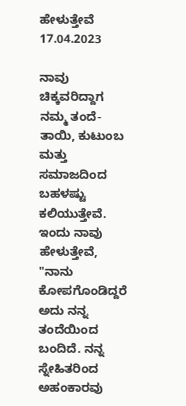ಹೇಳುತ್ತೇವೆ 17.04.2023

ನಾವು ಚಿಕ್ಕವರಿದ್ದಾಗ ನಮ್ಮ ತಂದೆ-ತಾಯಿ, ಕುಟುಂಬ ಮತ್ತು ಸಮಾಜದಿಂದ ಬಹಳಷ್ಟು ಕಲಿಯುತ್ತೇವೆ. ಇಂದು ನಾವು ಹೇಳುತ್ತೇವೆ, "ನಾನು ಕೋಪಗೊಂಡಿದ್ದರೆ ಅದು ನನ್ನ ತಂದೆಯಿಂದ ಬಂದಿದೆ. ನನ್ನ ಸ್ನೇಹಿತರಿಂದ ಅಹಂಕಾರವು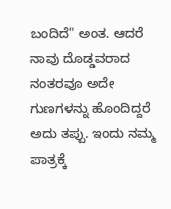ಬಂದಿದೆ" ಅಂತ. ಆದರೆ ನಾವು ದೊಡ್ಡವರಾದ ನಂತರವೂ ಅದೇ ಗುಣಗಳನ್ನು ಹೊಂದಿದ್ದರೆ ಅದು ತಪ್ಪು. ಇಂದು ನಮ್ಮ ಪಾತ್ರಕ್ಕೆ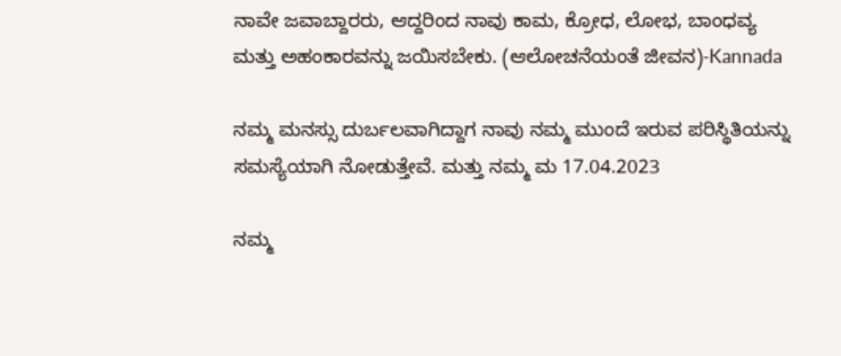ನಾವೇ ಜವಾಬ್ದಾರರು, ಆದ್ದರಿಂದ ನಾವು ಕಾಮ, ಕ್ರೋಧ, ಲೋಭ, ಬಾಂಧವ್ಯ ಮತ್ತು ಅಹಂಕಾರವನ್ನು ಜಯಿಸಬೇಕು. (ಆಲೋಚನೆಯಂತೆ ಜೀವನ)-Kannada

ನಮ್ಮ ಮನಸ್ಸು ದುರ್ಬಲವಾಗಿದ್ದಾಗ ನಾವು ನಮ್ಮ ಮುಂದೆ ಇರುವ ಪರಿಸ್ಥಿತಿಯನ್ನು ಸಮಸ್ಯೆಯಾಗಿ ನೋಡುತ್ತೇವೆ. ಮತ್ತು ನಮ್ಮ ಮ 17.04.2023

ನಮ್ಮ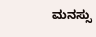ಮನಸ್ಸು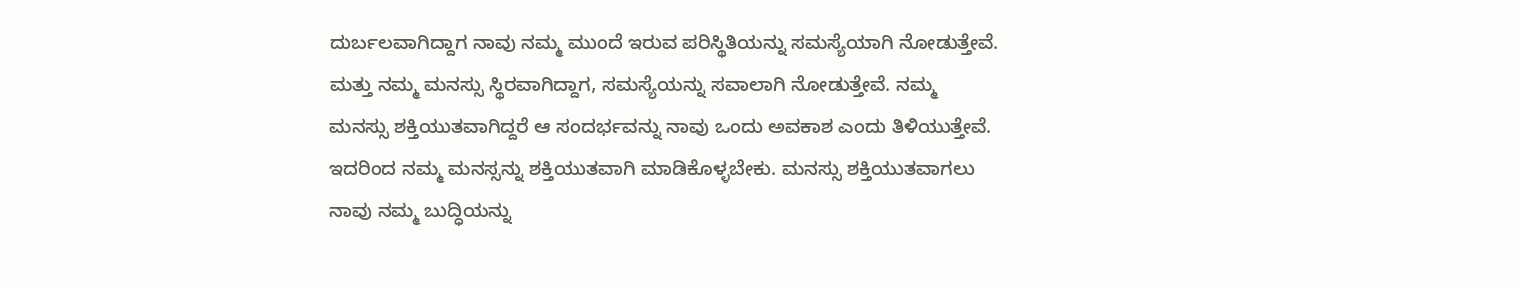ದುರ್ಬಲವಾಗಿದ್ದಾಗ ನಾವು ನಮ್ಮ ಮುಂದೆ ಇರುವ ಪರಿಸ್ಥಿತಿಯನ್ನು ಸಮಸ್ಯೆಯಾಗಿ ನೋಡುತ್ತೇವೆ. ಮತ್ತು ನಮ್ಮ ಮನಸ್ಸು ಸ್ಥಿರವಾಗಿದ್ದಾಗ, ಸಮಸ್ಯೆಯನ್ನು ಸವಾಲಾಗಿ ನೋಡುತ್ತೇವೆ. ನಮ್ಮ ಮನಸ್ಸು ಶಕ್ತಿಯುತವಾಗಿದ್ದರೆ ಆ ಸಂದರ್ಭವನ್ನು ನಾವು ಒಂದು ಅವಕಾಶ ಎಂದು ತಿಳಿಯುತ್ತೇವೆ. ಇದರಿಂದ ನಮ್ಮ ಮನಸ್ಸನ್ನು ಶಕ್ತಿಯುತವಾಗಿ ಮಾಡಿಕೊಳ್ಳಬೇಕು. ಮನಸ್ಸು ಶಕ್ತಿಯುತವಾಗಲು ನಾವು ನಮ್ಮ ಬುದ್ಧಿಯನ್ನು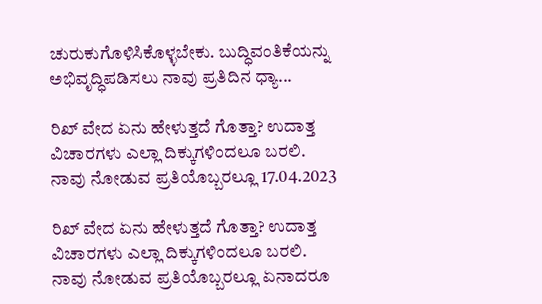ಚುರುಕುಗೊಳಿಸಿಕೊಳ್ಳಬೇಕು. ಬುದ್ಧಿವಂತಿಕೆಯನ್ನು ಅಭಿವೃದ್ಧಿಪಡಿಸಲು ನಾವು ಪ್ರತಿದಿನ ಧ್ಯಾ...

ರಿಖ್ ವೇದ ಏನು ಹೇಳುತ್ತದೆ ಗೊತ್ತಾ? ಉದಾತ್ತ ವಿಚಾರಗಳು ಎಲ್ಲಾ ದಿಕ್ಕುಗಳಿಂದಲೂ ಬರಲಿ. ನಾವು ನೋಡುವ ಪ್ರತಿಯೊಬ್ಬರಲ್ಲೂ 17.04.2023

ರಿಖ್ ವೇದ ಏನು ಹೇಳುತ್ತದೆ ಗೊತ್ತಾ? ಉದಾತ್ತ ವಿಚಾರಗಳು ಎಲ್ಲಾ ದಿಕ್ಕುಗಳಿಂದಲೂ ಬರಲಿ. ನಾವು ನೋಡುವ ಪ್ರತಿಯೊಬ್ಬರಲ್ಲೂ ಏನಾದರೂ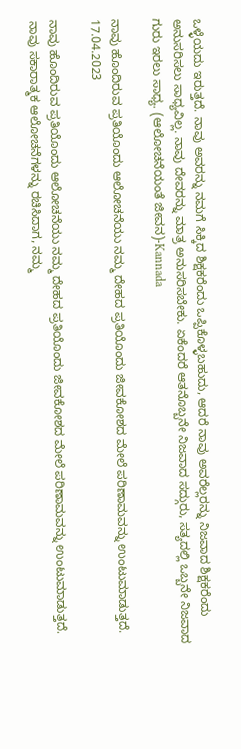ಒಳ್ಳೆಯದು ಇರುತ್ತದೆ. ನಾವು ಅವರನ್ನು ನಮಗೆ ಸಿಕ್ಕಿದ ಶಿಕ್ಷಕರೆಂದು ಒಪ್ಪಿಕೊಳ್ಳಬಹುದು, ಆದರೆ ನಾವು ಅವರೆಲ್ಲರನ್ನು ನಿಜವಾದ ಶಿಕ್ಷಕರೆಂದು ಅನುಸರಿಸಲು ಸಾಧ್ಯವಿಲ್ಲ. ನಾವು ದೇವರನ್ನು ಮಾತ್ರ ಅನುಸರಿಸಬೇಕು. ಏಕೆಂದರೆ ಆತನೊಬ್ಬನೇ ನಿಜವಾದ ಸದ್ಗುರು, ಸತ್ಯದಲ್ಲಿ ಒಬ್ಬನೇ ನಿಜವಾದ ಗುರು ಇರಲು ಸಾಧ್ಯ. (ಆಲೋಚನೆಯಂತೆ ಜೀವನ)-Kannada

ನಾವು ಹೊಂದಿರುವ ಪ್ರತಿಯೊಂದು ಆಲೋಚನೆಯು ನಮ್ಮ ದೇಹದ ಪ್ರತಿಯೊಂದು ಜೀವಕೋಶದ ಮೇಲೆ ಪರಿಣಾಮವನ್ನು ಉಂಟುಮಾಡುತ್ತದೆ. 17.04.2023

ನಾವು ಹೊಂದಿರುವ ಪ್ರತಿಯೊಂದು ಆಲೋಚನೆಯು ನಮ್ಮ ದೇಹದ ಪ್ರತಿಯೊಂದು ಜೀವಕೋಶದ ಮೇಲೆ ಪರಿಣಾಮವನ್ನು ಉಂಟುಮಾಡುತ್ತದೆ. ನಾವು ಸಕಾರಾತ್ಮಕ ಆಲೋಚನೆಗಳನ್ನು ರಚಿಸಿದಾಗ, ನಮ್ಮ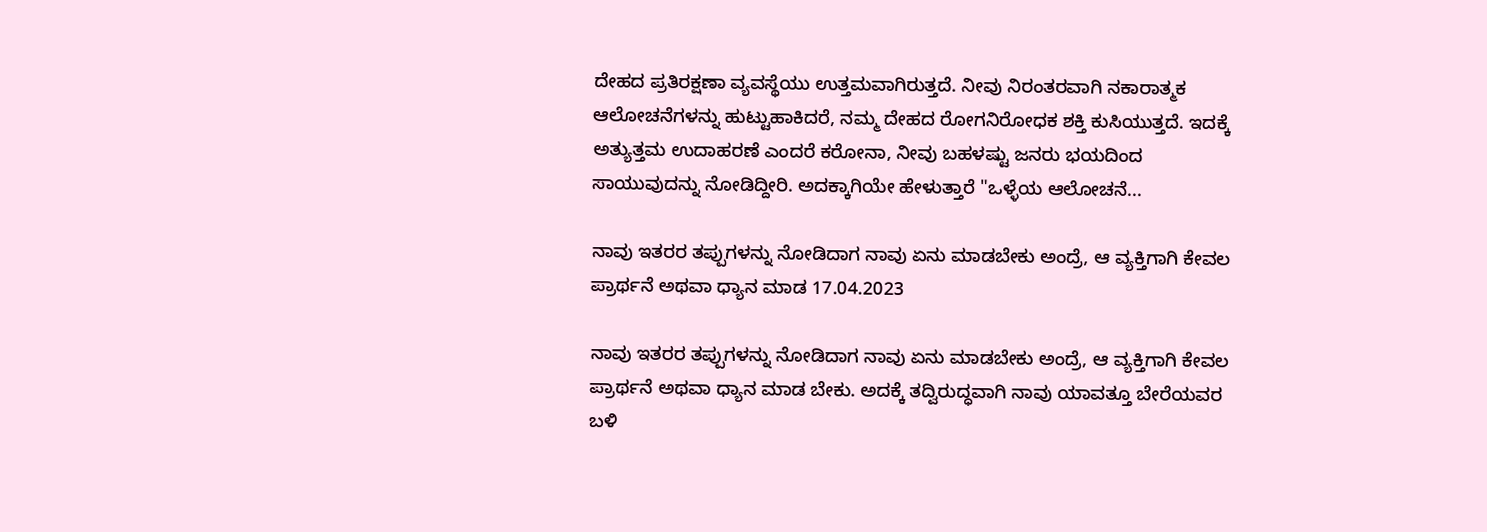ದೇಹದ ಪ್ರತಿರಕ್ಷಣಾ ವ್ಯವಸ್ಥೆಯು ಉತ್ತಮವಾಗಿರುತ್ತದೆ. ನೀವು ನಿರಂತರವಾಗಿ ನಕಾರಾತ್ಮಕ ಆಲೋಚನೆಗಳನ್ನು ಹುಟ್ಟುಹಾಕಿದರೆ, ನಮ್ಮ ದೇಹದ ರೋಗನಿರೋಧಕ ಶಕ್ತಿ ಕುಸಿಯುತ್ತದೆ. ಇದಕ್ಕೆ ಅತ್ಯುತ್ತಮ ಉದಾಹರಣೆ ಎಂದರೆ ಕರೋನಾ, ನೀವು ಬಹಳಷ್ಟು ಜನರು ಭಯದಿಂದ ಸಾಯುವುದನ್ನು ನೋಡಿದ್ದೀರಿ. ಅದಕ್ಕಾಗಿಯೇ ಹೇಳುತ್ತಾರೆ "ಒಳ್ಳೆಯ ಆಲೋಚನೆ...

ನಾವು ಇತರರ ತಪ್ಪುಗಳನ್ನು ನೋಡಿದಾಗ ನಾವು ಏನು ಮಾಡಬೇಕು ಅಂದ್ರೆ, ಆ ವ್ಯಕ್ತಿಗಾಗಿ ಕೇವಲ ಪ್ರಾರ್ಥನೆ ಅಥವಾ ಧ್ಯಾನ ಮಾಡ 17.04.2023

ನಾವು ಇತರರ ತಪ್ಪುಗಳನ್ನು ನೋಡಿದಾಗ ನಾವು ಏನು ಮಾಡಬೇಕು ಅಂದ್ರೆ, ಆ ವ್ಯಕ್ತಿಗಾಗಿ ಕೇವಲ ಪ್ರಾರ್ಥನೆ ಅಥವಾ ಧ್ಯಾನ ಮಾಡ ಬೇಕು. ಅದಕ್ಕೆ ತದ್ವಿರುದ್ಧವಾಗಿ ನಾವು ಯಾವತ್ತೂ ಬೇರೆಯವರ ಬಳಿ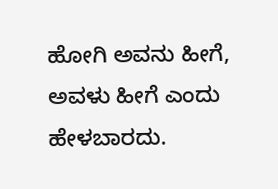ಹೋಗಿ ಅವನು ಹೀಗೆ, ಅವಳು ಹೀಗೆ ಎಂದು ಹೇಳಬಾರದು.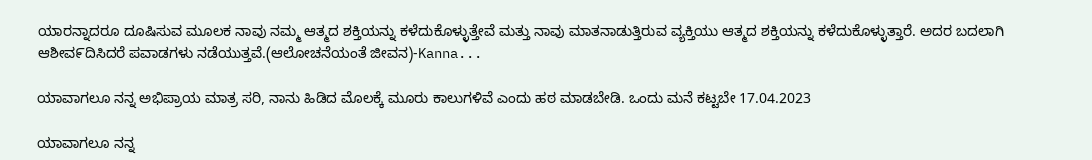ಯಾರನ್ನಾದರೂ ದೂಷಿಸುವ ಮೂಲಕ ನಾವು ನಮ್ಮ ಆತ್ಮದ ಶಕ್ತಿಯನ್ನು ಕಳೆದುಕೊಳ್ಳುತ್ತೇವೆ ಮತ್ತು ನಾವು ಮಾತನಾಡುತ್ತಿರುವ ವ್ಯಕ್ತಿಯು ಆತ್ಮದ ಶಕ್ತಿಯನ್ನು ಕಳೆದುಕೊಳ್ಳುತ್ತಾರೆ. ಅದರ ಬದಲಾಗಿ ಆಶೀವ೯ದಿಸಿದರೆ ಪವಾಡಗಳು ನಡೆಯುತ್ತವೆ.(ಆಲೋಚನೆಯಂತೆ ಜೀವನ)-Kanna...

ಯಾವಾಗಲೂ ನನ್ನ ಅಭಿಪ್ರಾಯ ಮಾತ್ರ ಸರಿ, ನಾನು ಹಿಡಿದ ಮೊಲಕ್ಕೆ ಮೂರು ಕಾಲುಗಳಿವೆ ಎಂದು ಹಠ ಮಾಡಬೇಡಿ. ಒಂದು ಮನೆ ಕಟ್ಟಬೇ 17.04.2023

ಯಾವಾಗಲೂ ನನ್ನ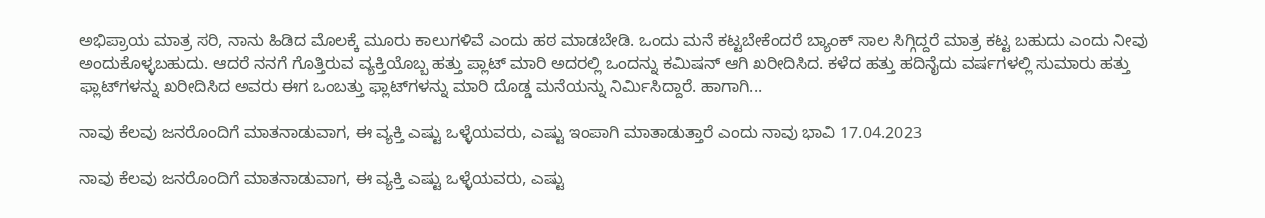ಅಭಿಪ್ರಾಯ ಮಾತ್ರ ಸರಿ, ನಾನು ಹಿಡಿದ ಮೊಲಕ್ಕೆ ಮೂರು ಕಾಲುಗಳಿವೆ ಎಂದು ಹಠ ಮಾಡಬೇಡಿ. ಒಂದು ಮನೆ ಕಟ್ಟಬೇಕೆಂದರೆ ಬ್ಯಾಂಕ್ ಸಾಲ ಸಿಗ್ಗಿದ್ದರೆ ಮಾತ್ರ ಕಟ್ಟ ಬಹುದು ಎಂದು ನೀವು ಅಂದುಕೊಳ್ಳಬಹುದು. ಆದರೆ ನನಗೆ ಗೊತ್ತಿರುವ ವ್ಯಕ್ತಿಯೊಬ್ಬ ಹತ್ತು ಪ್ಲಾಟ್ ಮಾರಿ ಅದರಲ್ಲಿ ಒಂದನ್ನು ಕಮಿಷನ್ ಆಗಿ ಖರೀದಿಸಿದ. ಕಳೆದ ಹತ್ತು ಹದಿನೈದು ವರ್ಷಗಳಲ್ಲಿ ಸುಮಾರು ಹತ್ತು ಫ್ಲಾಟ್‌ಗಳನ್ನು ಖರೀದಿಸಿದ ಅವರು ಈಗ ಒಂಬತ್ತು ಫ್ಲಾಟ್‌ಗಳನ್ನು ಮಾರಿ ದೊಡ್ಡ ಮನೆಯನ್ನು ನಿರ್ಮಿಸಿದ್ದಾರೆ. ಹಾಗಾಗಿ...

ನಾವು ಕೆಲವು ಜನರೊಂದಿಗೆ ಮಾತನಾಡುವಾಗ, ಈ ವ್ಯಕ್ತಿ ಎಷ್ಟು ಒಳ್ಳೆಯವರು, ಎಷ್ಟು ಇಂಪಾಗಿ ಮಾತಾಡುತ್ತಾರೆ ಎಂದು ನಾವು ಭಾವಿ 17.04.2023

ನಾವು ಕೆಲವು ಜನರೊಂದಿಗೆ ಮಾತನಾಡುವಾಗ, ಈ ವ್ಯಕ್ತಿ ಎಷ್ಟು ಒಳ್ಳೆಯವರು, ಎಷ್ಟು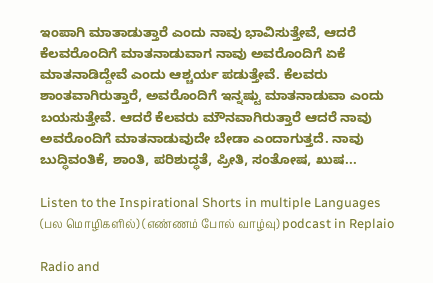ಇಂಪಾಗಿ ಮಾತಾಡುತ್ತಾರೆ ಎಂದು ನಾವು ಭಾವಿಸುತ್ತೇವೆ, ಆದರೆ ಕೆಲವರೊಂದಿಗೆ ಮಾತನಾಡುವಾಗ ನಾವು ಅವರೊಂದಿಗೆ ಏಕೆ ಮಾತನಾಡಿದ್ದೇವೆ ಎಂದು ಆಶ್ಚರ್ಯ ಪಡುತ್ತೇವೆ. ಕೆಲವರು ಶಾಂತವಾಗಿರುತ್ತಾರೆ, ಅವರೊಂದಿಗೆ ಇನ್ನಷ್ಟು ಮಾತನಾಡುವಾ ಎಂದು ಬಯಸುತ್ತೇವೆ. ಆದರೆ ಕೆಲವರು ಮೌನವಾಗಿರುತ್ತಾರೆ ಆದರೆ ನಾವು ಅವರೊಂದಿಗೆ ಮಾತನಾಡುವುದೇ ಬೇಡಾ ಎಂದಾಗುತ್ತದೆ. ನಾವು ಬುದ್ಧಿವಂತಿಕೆ, ಶಾಂತಿ, ಪರಿಶುದ್ಧತೆ, ಪ್ರೀತಿ, ಸಂತೋಷ, ಖುಷ...

Listen to the Inspirational Shorts in multiple Languages (பல மொழிகளில்) (எண்ணம் போல் வாழ்வு) podcast in Replaio

Radio and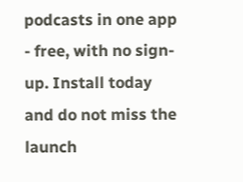podcasts in one app - free, with no sign-up. Install today and do not miss the launch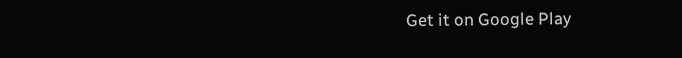Get it on Google Play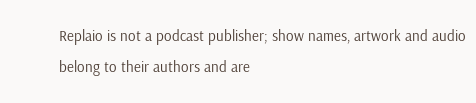Replaio is not a podcast publisher; show names, artwork and audio belong to their authors and are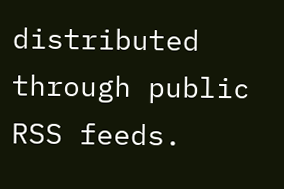distributed through public RSS feeds.